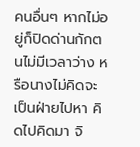คนอื่นๆ หากไม่อยู่ก็ปิดด่านกักตนไม่มีเวลาว่าง หรือนางไม่คิดจะเป็นฝ่ายไปหา คิดไปคิดมา จิ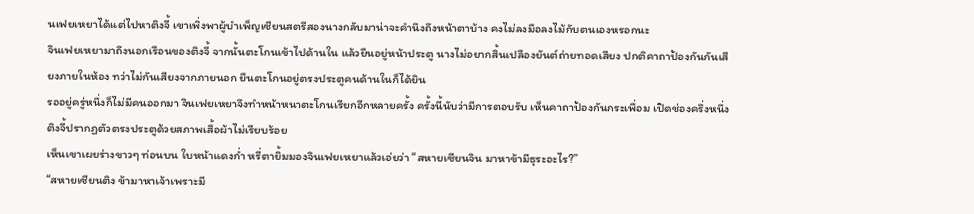นเฟยเหยาได้แต่ไปหาติงจี้ เขาเพิ่งพาผู้บำเพ็ญเซียนสตรีสองนางกลับมาน่าจะคำนึงถึงหน้าตาบ้าง คงไม่ลงมือลงไม้กับตนเองหรอกนะ
จินเฟยเหยามาถึงนอกเรือนของติงจี้ จากนั้นตะโกนเข้าไปด้านใน แล้วยืนอยู่หน้าประตู นางไม่อยากสิ้นเปลืองยันต์ถ่ายทอดเสียง ปกติคาถาป้องกันกันเสียงภายในห้อง ทว่าไม่กันเสียงจากภายนอก ยืนตะโกนอยู่ตรงประตูคนด้านในก็ได้ยิน
รออยู่ครู่หนึ่งก็ไม่มีคนออกมา จินเฟยเหยาจึงทำหน้าหนาตะโกนเรียกอีกหลายครั้ง ครั้งนี้นับว่ามีการตอบรับ เห็นคาถาป้องกันกระเพื่อม เปิดช่องครึ่งหนึ่ง ติงจี้ปรากฏตัวตรงประตูด้วยสภาพเสื้อผ้าไม่เรียบร้อย
เห็นเขาเผยร่างขาวๆ ท่อนบน ใบหน้าแดงก่ำ หรี่ตายิ้มมองจินเฟยเหยาแล้วเอ่ยว่า “สหายเซียนจิน มาหาข้ามีธุระอะไร?”
“สหายเซียนติง ข้ามาหาเจ้าเพราะมี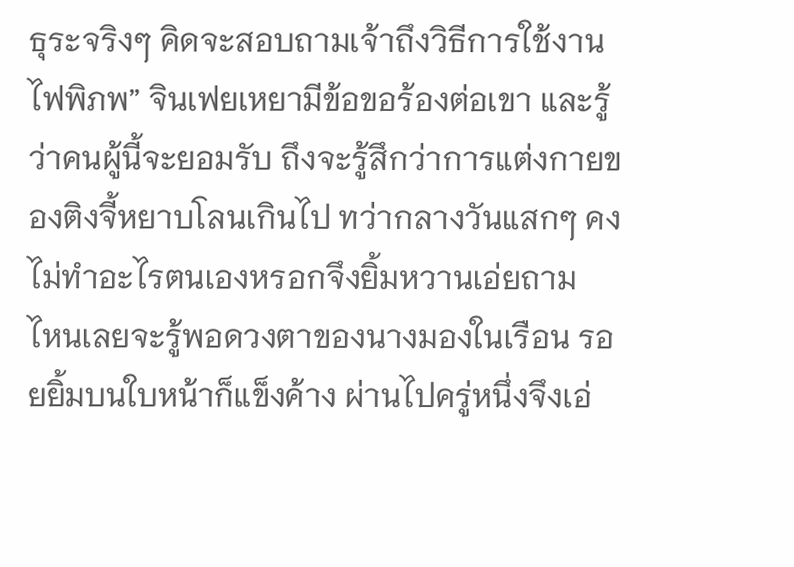ธุระจริงๆ คิดจะสอบถามเจ้าถึงวิธีการใช้งานไฟพิภพ” จินเฟยเหยามีข้อขอร้องต่อเขา และรู้ว่าคนผู้นี้จะยอมรับ ถึงจะรู้สึกว่าการแต่งกายของติงจี้หยาบโลนเกินไป ทว่ากลางวันแสกๆ คงไม่ทำอะไรตนเองหรอกจึงยิ้มหวานเอ่ยถาม
ไหนเลยจะรู้พอดวงตาของนางมองในเรือน รอยยิ้มบนใบหน้าก็แข็งค้าง ผ่านไปครู่หนึ่งจึงเอ่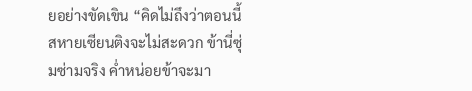ยอย่างขัดเขิน “คิดไม่ถึงว่าตอนนี้สหายเซียนติงจะไม่สะดวก ข้านี่ซุ่มซ่ามจริง ค่ำหน่อยข้าจะมา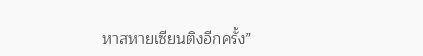หาสหายเซียนติงอีกครั้ง”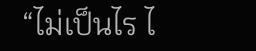“ไม่เป็นไร ไ